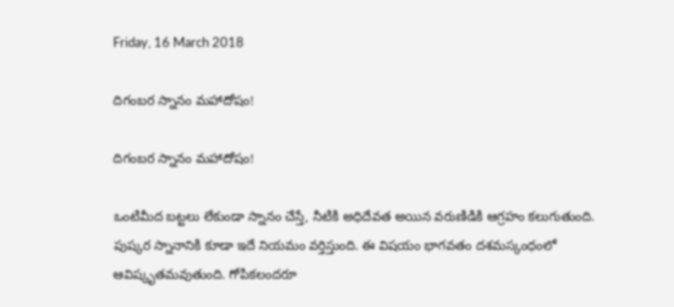Friday, 16 March 2018

దిగంబర స్నానం మహాదోషం!

దిగంబర స్నానం మహాదోషం!

ఒంటిమీద బట్టలు లేకుండా స్నానం చేస్తే, నీటికి అధిదేవత అయిన వరుణిడికి ఆగ్రహం కలుగుతుంది. పుష్కర స్నానానికి కూడా ఇదే నియమం వర్తిస్తుంది. ఈ విషయం భాగవతం దశమస్కంధంలో ఆవిష్కృతమవుతుంది. గోపికలందరూ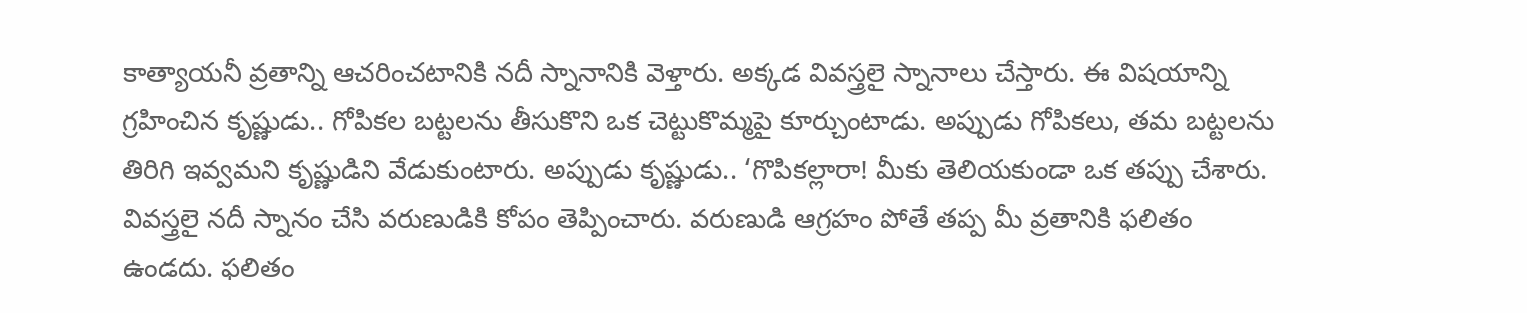కాత్యాయనీ వ్రతాన్ని ఆచరించటానికి నదీ స్నానానికి వెళ్తారు. అక్కడ వివస్త్రలై స్నానాలు చేస్తారు. ఈ విషయాన్ని గ్రహించిన కృష్ణుడు.. గోపికల బట్టలను తీసుకొని ఒక చెట్టుకొమ్మపై కూర్చుంటాడు. అప్పుడు గోపికలు, తమ బట్టలను తిరిగి ఇవ్వమని కృష్ణుడిని వేడుకుంటారు. అప్పుడు కృష్ణుడు.. ‘గొపికల్లారా! మీకు తెలియకుండా ఒక తప్పు చేశారు. వివస్త్రలై నదీ స్నానం చేసి వరుణుడికి కోపం తెప్పించారు. వరుణుడి ఆగ్రహం పోతే తప్ప మీ వ్రతానికి ఫలితం ఉండదు. ఫలితం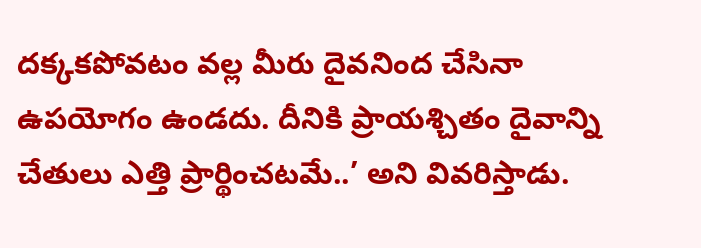దక్కకపోవటం వల్ల మీరు దైవనింద చేసినా ఉపయోగం ఉండదు. దీనికి ప్రాయశ్చితం దైవాన్ని చేతులు ఎత్తి ప్రార్థించటమే..’ అని వివరిస్తాడు.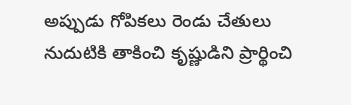అప్పుడు గోపికలు రెండు చేతులు నుదుటికి తాకించి కృష్ణుడిని ప్రార్థించి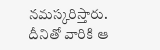నమస్కరిస్తారు. దీనితో వారికి ఆ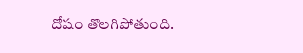దోషం తొలగిపోతుంది.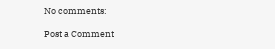No comments:

Post a Comment